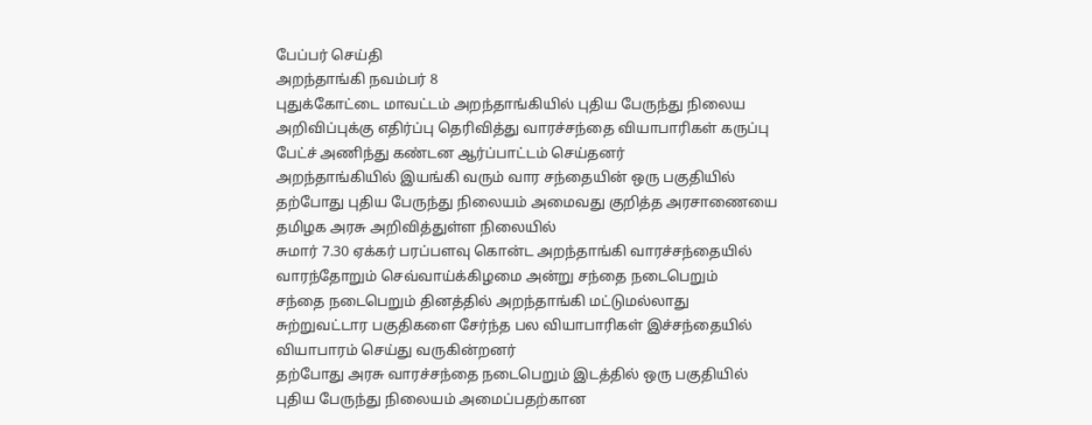பேப்பர் செய்தி
அறந்தாங்கி நவம்பர் 8
புதுக்கோட்டை மாவட்டம் அறந்தாங்கியில் புதிய பேருந்து நிலைய அறிவிப்புக்கு எதிர்ப்பு தெரிவித்து வாரச்சந்தை வியாபாரிகள் கருப்பு பேட்ச் அணிந்து கண்டன ஆர்ப்பாட்டம் செய்தனர்
அறந்தாங்கியில் இயங்கி வரும் வார சந்தையின் ஒரு பகுதியில் தற்போது புதிய பேருந்து நிலையம் அமைவது குறித்த அரசாணையை தமிழக அரசு அறிவித்துள்ள நிலையில்
சுமார் 7.30 ஏக்கர் பரப்பளவு கொன்ட அறந்தாங்கி வாரச்சந்தையில் வாரந்தோறும் செவ்வாய்க்கிழமை அன்று சந்தை நடைபெறும்
சந்தை நடைபெறும் தினத்தில் அறந்தாங்கி மட்டுமல்லாது சுற்றுவட்டார பகுதிகளை சேர்ந்த பல வியாபாரிகள் இச்சந்தையில் வியாபாரம் செய்து வருகின்றனர்
தற்போது அரசு வாரச்சந்தை நடைபெறும் இடத்தில் ஒரு பகுதியில் புதிய பேருந்து நிலையம் அமைப்பதற்கான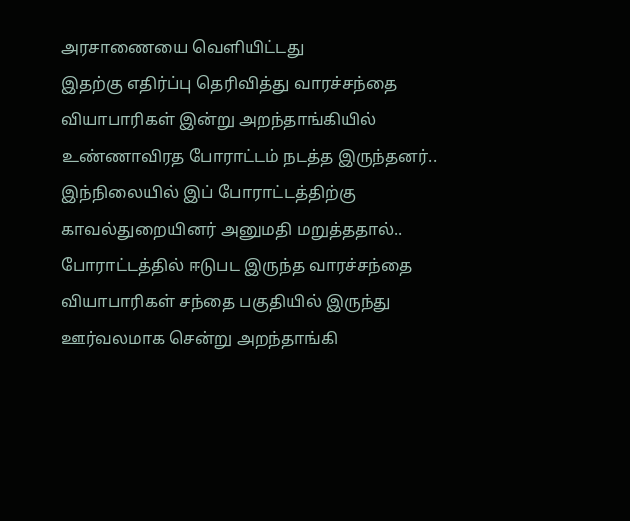அரசாணையை வெளியிட்டது
இதற்கு எதிர்ப்பு தெரிவித்து வாரச்சந்தை வியாபாரிகள் இன்று அறந்தாங்கியில் உண்ணாவிரத போராட்டம் நடத்த இருந்தனர்..
இந்நிலையில் இப் போராட்டத்திற்கு காவல்துறையினர் அனுமதி மறுத்ததால்..
போராட்டத்தில் ஈடுபட இருந்த வாரச்சந்தை வியாபாரிகள் சந்தை பகுதியில் இருந்து ஊர்வலமாக சென்று அறந்தாங்கி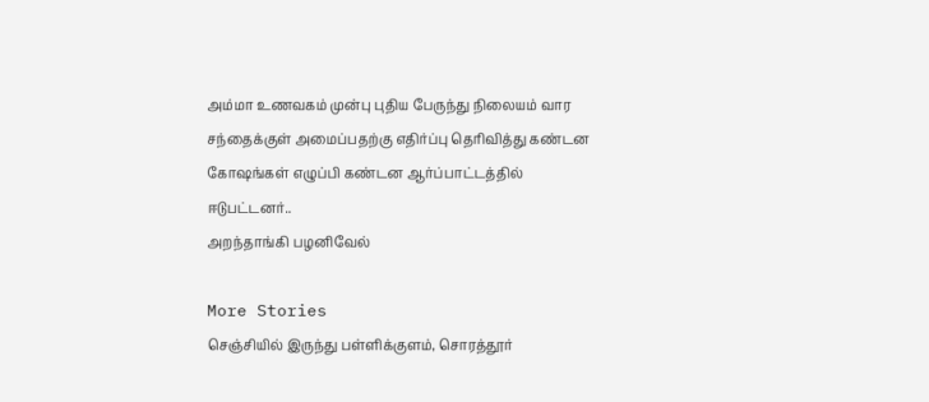அம்மா உணவகம் முன்பு புதிய பேருந்து நிலையம் வார சந்தைக்குள் அமைப்பதற்கு எதிர்ப்பு தெரிவித்து கண்டன கோஷங்கள் எழுப்பி கண்டன ஆர்ப்பாட்டத்தில் ஈடுபட்டனர்..
அறந்தாங்கி பழனிவேல்

More Stories
செஞ்சியில் இருந்து பள்ளிக்குளம், சொரத்தூர்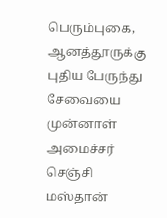பெரும்புகை, ஆனத்தூருக்கு புதிய பேருந்து சேவையை முன்னாள் அமைச்சர் செஞ்சி மஸ்தான்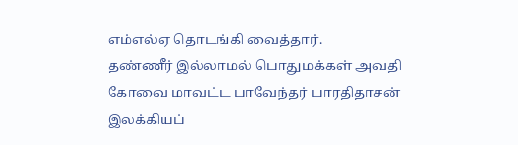எம்எல்ஏ தொடங்கி வைத்தார்.
தண்ணீர் இல்லாமல் பொதுமக்கள் அவதி
கோவை மாவட்ட பாவேந்தர் பாரதிதாசன் இலக்கியப்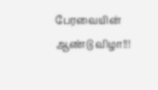பேரவையின் ஆண்டு விழா!!!